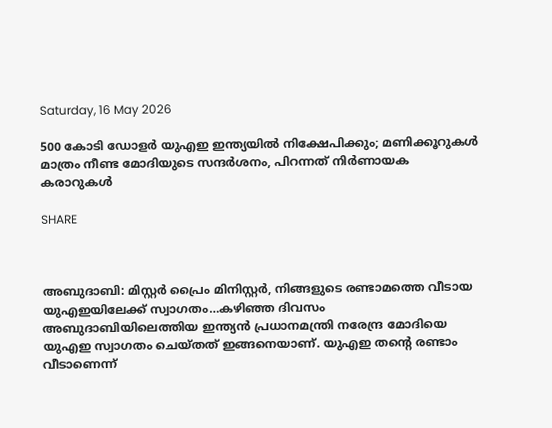Saturday, 16 May 2026

500 കോടി ഡോളർ യുഎഇ ഇന്ത്യയിൽ നിക്ഷേപിക്കും; മണിക്കൂറുകൾ മാത്രം നീണ്ട മോദിയുടെ സന്ദർശനം, പിറന്നത് നിർണായക കരാറുകൾ

SHARE



അബുദാബി: മിസ്റ്റർ പ്രൈം മിനിസ്റ്റർ, നിങ്ങളുടെ രണ്ടാമത്തെ വീടായ യുഎഇയിലേക്ക് സ്വാഗതം…കഴിഞ്ഞ ദിവസം അബുദാബിയിലെത്തിയ ഇന്ത്യൻ പ്രധാനമന്ത്രി നരേന്ദ്ര മോദിയെ യുഎഇ സ്വാഗതം ചെയ്തത് ഇങ്ങനെയാണ്. യുഎഇ തന്‍റെ രണ്ടാം വീടാണെന്ന്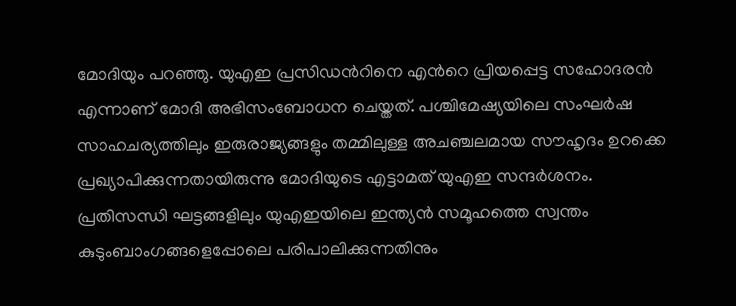മോദിയും പറഞ്ഞു. യുഎഇ പ്രസിഡന്‍റിനെ എന്‍റെ പ്രിയപ്പെട്ട സഹോദരൻ എന്നാണ് മോദി അഭിസംബോധന ചെയ്തത്. പശ്ചിമേഷ്യയിലെ സംഘർഷ സാഹചര്യത്തിലും ഇരുരാജ്യങ്ങളും തമ്മിലുള്ള അചഞ്ചലമായ സൗഹൃദം ഉറക്കെ പ്രഖ്യാപിക്കുന്നതായിരുന്നു മോദിയുടെ എട്ടാമത് യുഎഇ സന്ദർശനം. പ്രതിസന്ധി ഘട്ടങ്ങളിലും യുഎഇയിലെ ഇന്ത്യൻ സമൂഹത്തെ സ്വന്തം കുടുംബാംഗങ്ങളെപ്പോലെ പരിപാലിക്കുന്നതിനും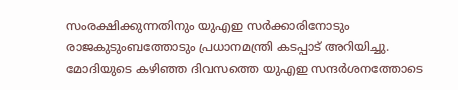സംരക്ഷിക്കുന്നതിനും യുഎഇ സർക്കാരിനോടും രാജകുടുംബത്തോടും പ്രധാനമന്ത്രി കടപ്പാട് അറിയിച്ചു. മോദിയുടെ കഴിഞ്ഞ ദിവസത്തെ യുഎഇ സന്ദർശനത്തോടെ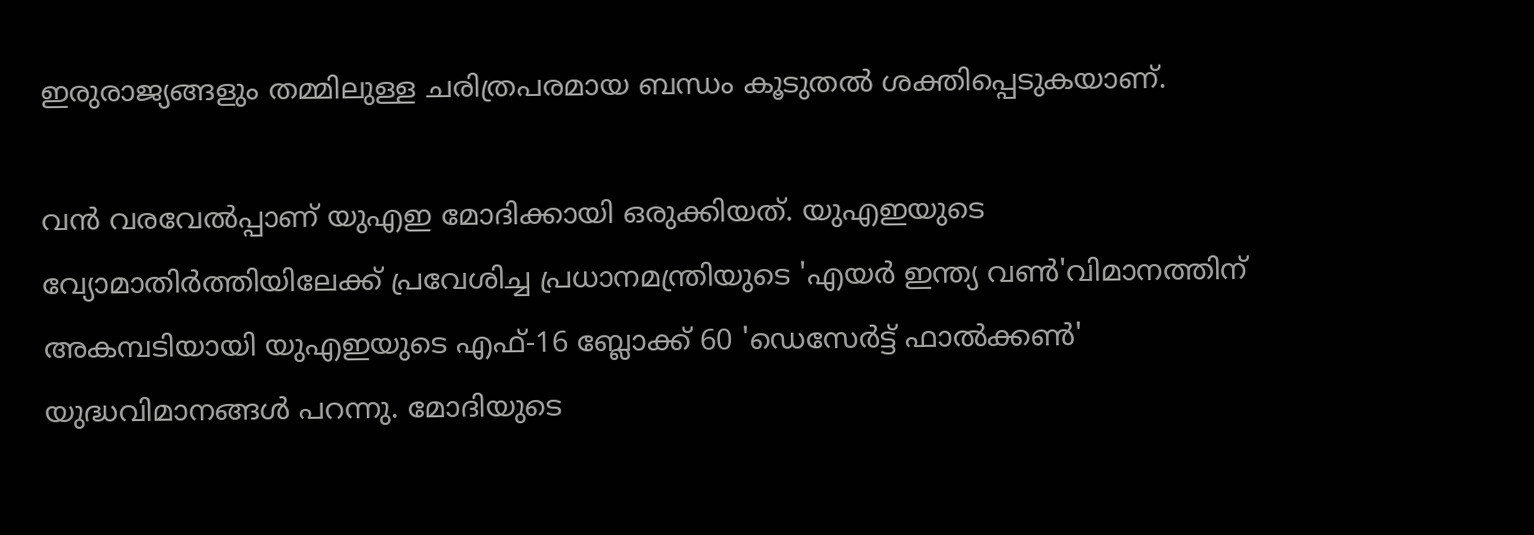ഇരുരാജ്യങ്ങളും തമ്മിലുള്ള ചരിത്രപരമായ ബന്ധം കൂടുതൽ ശക്തിപ്പെടുകയാണ്.

വൻ വരവേൽപ്പാണ് യുഎഇ മോദിക്കായി ഒരുക്കിയത്. യുഎഇയുടെ വ്യോമാതിർത്തിയിലേക്ക് പ്രവേശിച്ച പ്രധാനമന്ത്രിയുടെ 'എയർ ഇന്ത്യ വൺ'വിമാനത്തിന് അകമ്പടിയായി യുഎഇയുടെ എഫ്-16 ബ്ലോക്ക് 60 'ഡെസേർട്ട് ഫാൽക്കൺ' യുദ്ധവിമാനങ്ങൾ പറന്നു. മോദിയുടെ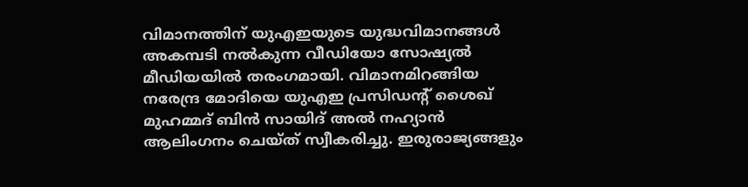വിമാനത്തിന് യുഎഇയുടെ യുദ്ധവിമാനങ്ങൾ അകമ്പടി നൽകുന്ന വീഡിയോ സോഷ്യൽ മീഡിയയിൽ തരംഗമായി. വിമാനമിറങ്ങിയ നരേന്ദ്ര മോദിയെ യുഎഇ പ്രസിഡന്‍റ് ശൈഖ് മുഹമ്മദ് ബിൻ സായിദ് അൽ നഹ്യാൻ ആലിംഗനം ചെയ്ത് സ്വീകരിച്ചു. ഇരുരാജ്യങ്ങളും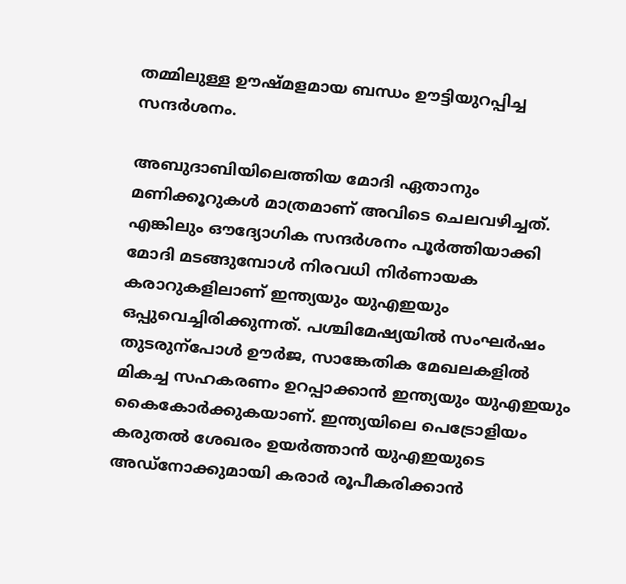തമ്മിലുള്ള ഊഷ്മളമായ ബന്ധം ഊട്ടിയുറപ്പിച്ച സന്ദര്‍ശനം.

അബുദാബിയിലെത്തിയ മോദി ഏതാനും മണിക്കൂറുകള്‍ മാത്രമാണ് അവിടെ ചെലവഴിച്ചത്. എങ്കിലും ഔദ്യോഗിക സന്ദർശനം പൂർത്തിയാക്കി മോദി മടങ്ങുമ്പോള്‍ നിരവധി നി‍ർണായക കരാറുകളിലാണ് ഇന്ത്യയും യുഎഇയും ഒപ്പുവെച്ചിരിക്കുന്നത്. പശ്ചിമേഷ്യയിൽ സംഘ‍ർഷം തുടരുന്പോൾ ഊർജ, സാങ്കേതിക മേഖലകളിൽ മികച്ച സഹകരണം ഉറപ്പാക്കാൻ ഇന്ത്യയും യുഎഇയും കൈകോർക്കുകയാണ്. ഇന്ത്യയിലെ പെട്രോളിയം കരുതൽ ശേഖരം ഉയർത്താൻ യുഎഇയുടെ അഡ്നോക്കുമായി കരാർ രൂപീകരിക്കാൻ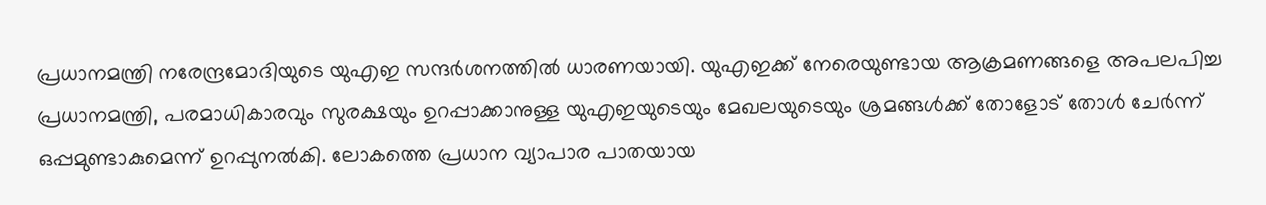പ്രധാനമന്ത്രി നരേന്ദ്രമോദിയുടെ യുഎഇ സന്ദർശനത്തിൽ ധാരണയായി. യുഎഇക്ക് നേരെയുണ്ടായ ആക്രമണങ്ങളെ അപലപിച്ച പ്രധാനമന്ത്രി, പരമാധികാരവും സുരക്ഷയും ഉറപ്പാക്കാനുള്ള യുഎഇയുടെയും മേഖലയുടെയും ശ്രമങ്ങൾക്ക് തോളോട് തോൾ ചേർന്ന് ഒപ്പമുണ്ടാകുമെന്ന് ഉറപ്പുനൽകി. ലോകത്തെ പ്രധാന വ്യാപാര പാതയായ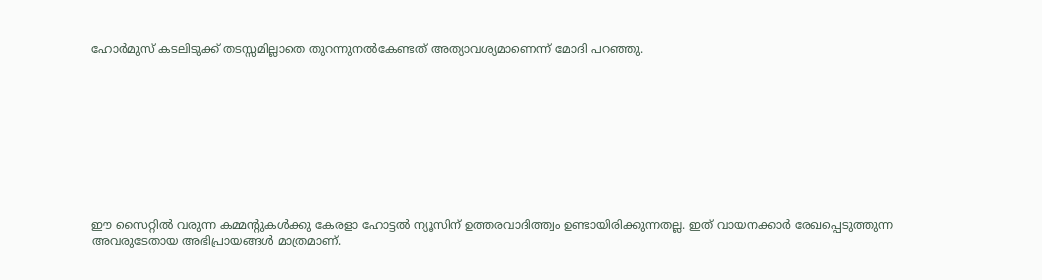ഹോർമുസ് കടലിടുക്ക് തടസ്സമില്ലാതെ തുറന്നുനൽകേണ്ടത് അത്യാവശ്യമാണെന്ന് മോദി പറഞ്ഞു.










ഈ സൈറ്റിൽ വരുന്ന കമ്മന്റുകൾക്കു കേരളാ ഹോട്ടൽ ന്യൂസിന് ഉത്തരവാദിത്ത്വം ഉണ്ടായിരിക്കുന്നതല്ല. ഇത് വായനക്കാർ രേഖപ്പെടുത്തുന്ന അവരുടേതായ അഭിപ്രായങ്ങൾ മാത്രമാണ്.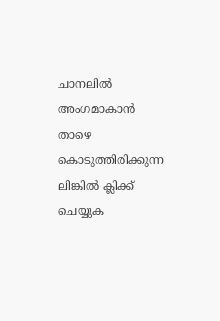ചാനലിൽ അംഗമാകാൻ താഴെ കൊടുത്തിരിക്കുന്ന ലിങ്കിൽ ക്ലിക്ക് ചെയ്യുക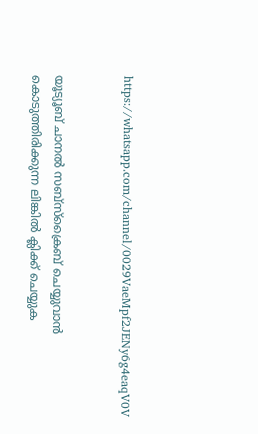https://whatsapp.com/channel/0029VaeMpf2JENy6g4eaqV0V


യൂട്യൂബ് ചാനൽ സബ്സ്ക്രൈബ് ചെയ്യുവാൻ കൊടുത്തിരിക്കുന്ന ലിങ്കിൽ ക്ലിക്ക് ചെയ്യുക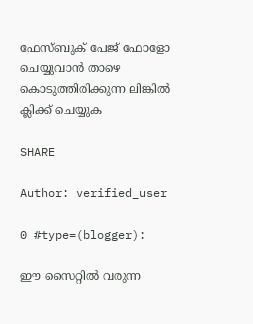ഫേസ്ബുക് പേജ് ഫോളോ ചെയ്യുവാൻ താഴെ കൊടുത്തിരിക്കുന്ന ലിങ്കിൽ ക്ലിക്ക് ചെയ്യുക

SHARE

Author: verified_user

0 #type=(blogger):

ഈ സൈറ്റിൽ വരുന്ന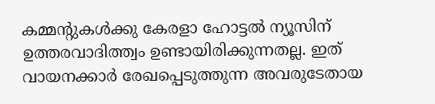കമ്മന്റുകൾക്കു കേരളാ ഹോട്ടൽ ന്യൂസിന് ഉത്തരവാദിത്ത്വം ഉണ്ടായിരിക്കുന്നതല്ല. ഇത് വായനക്കാർ രേഖപ്പെടുത്തുന്ന അവരുടേതായ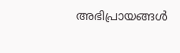അഭിപ്രായങ്ങൾ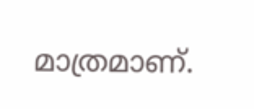മാത്രമാണ്.